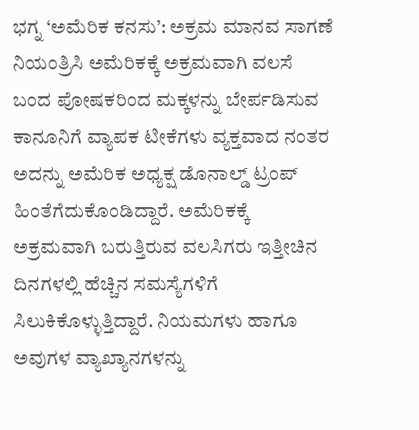ಭಗ್ನ ‘ಅಮೆರಿಕ ಕನಸು’: ಅಕ್ರಮ ಮಾನವ ಸಾಗಣೆ ನಿಯಂತ್ರಿಸಿ ಅಮೆರಿಕಕ್ಕೆ ಅಕ್ರಮವಾಗಿ ವಲಸೆ ಬಂದ ‍ಪೋಷಕರಿಂದ ಮಕ್ಕಳನ್ನು ಬೇರ್ಪಡಿಸುವ ಕಾನೂನಿಗೆ ವ್ಯಾಪಕ ಟೀಕೆಗಳು ವ್ಯಕ್ತವಾದ ನಂತರ ಅದನ್ನು ಅಮೆರಿಕ ಅಧ್ಯಕ್ಷ ಡೊನಾಲ್ಡ್ ಟ್ರಂಪ್ ಹಿಂತೆಗೆದುಕೊಂಡಿದ್ದಾರೆ. ಅಮೆರಿಕಕ್ಕೆ ಅಕ್ರಮವಾಗಿ ಬರುತ್ತಿರುವ ವಲಸಿಗರು ಇತ್ತೀಚಿನ ದಿನಗಳಲ್ಲಿ ಹೆಚ್ಚಿನ ಸಮಸ್ಯೆಗಳಿಗೆ ಸಿಲುಕಿಕೊಳ್ಳುತ್ತಿದ್ದಾರೆ. ನಿಯಮಗಳು ಹಾಗೂ ಅವುಗಳ ವ್ಯಾಖ್ಯಾನಗಳನ್ನು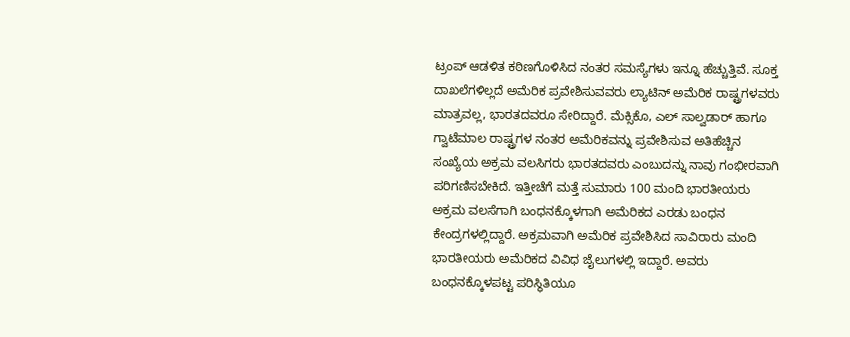ಟ್ರಂಪ್ ಆಡಳಿತ ಕಠಿಣಗೊಳಿಸಿದ ನಂತರ ಸಮಸ್ಯೆಗಳು ಇನ್ನೂ ಹೆಚ್ಚುತ್ತಿವೆ. ಸೂಕ್ತ ದಾಖಲೆಗಳಿಲ್ಲದೆ ಅಮೆರಿಕ ಪ್ರವೇಶಿಸುವವರು ಲ್ಯಾಟಿನ್ ಅಮೆರಿಕ ರಾಷ್ಟ್ರಗಳವರು ಮಾತ್ರವಲ್ಲ, ಭಾರತದವರೂ ಸೇರಿದ್ದಾರೆ. ಮೆಕ್ಸಿಕೊ, ಎಲ್ ಸಾಲ್ವಡಾರ್ ಹಾಗೂ ಗ್ವಾಟೆಮಾಲ ರಾಷ್ಟ್ರಗಳ ನಂತರ ಅಮೆರಿಕವನ್ನು ಪ್ರವೇಶಿಸುವ ಅತಿಹೆಚ್ಚಿನ ಸಂಖ್ಯೆಯ ಅಕ್ರಮ ವಲಸಿಗರು ಭಾರತದವರು ಎಂಬುದನ್ನು ನಾವು ಗಂಭೀರವಾಗಿ ಪರಿಗಣಿಸಬೇಕಿದೆ. ಇತ್ತೀಚೆಗೆ ಮತ್ತೆ ಸುಮಾರು 100 ಮಂದಿ ಭಾರತೀಯರು ಅಕ್ರಮ ವಲಸೆಗಾಗಿ ಬಂಧನಕ್ಕೊಳಗಾಗಿ ಅಮೆರಿಕದ ಎರಡು ಬಂಧನ ಕೇಂದ್ರಗಳಲ್ಲಿದ್ದಾರೆ. ಅಕ್ರಮವಾಗಿ ಅಮೆರಿಕ ‍ಪ್ರವೇಶಿಸಿದ ಸಾವಿರಾರು ಮಂದಿ ಭಾರತೀಯರು ಅಮೆರಿಕದ ವಿವಿಧ ಜೈಲುಗಳಲ್ಲಿ ಇದ್ದಾರೆ. ಅವರು ಬಂಧನಕ್ಕೊಳಪಟ್ಟ ಪರಿಸ್ಥಿತಿಯೂ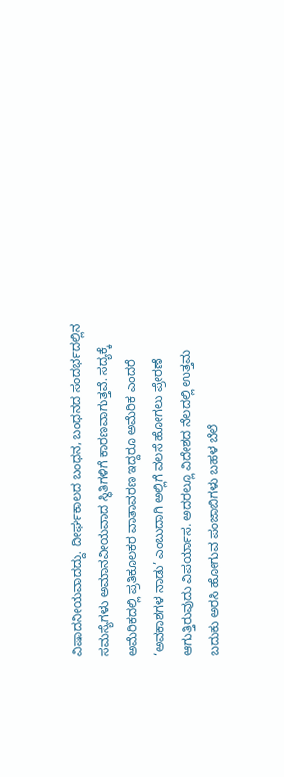ವಿಷಾದನೀಯವಾದದ್ದು. ದೀರ್ಘಕಾಲದ ಬಂಧನ, ಬಂಧನದ ಸಂದರ್ಭದಲ್ಲಿನ ಸಮಸ್ಯೆಗಳು ಅಮಾನವೀಯವಾದ ಸ್ಥಿತಿಗಳಿಗೆ ಕಾರಣವಾಗುತ್ತವೆ. ಸದ್ಯಕ್ಕೆ ಅಮೆರಿಕದಲ್ಲಿ ಪ್ರತಿಕೂಲಕರ ವಾತಾವರಣ ಇದ್ದರೂ ಅಮೆರಿಕ ಎಂದರೆ ‘ಅವಕಾಶಗಳ ನಾಡು’ ಎಂಬುದಾಗಿ ಅಲ್ಲಿಗೆ ವಲಸೆ ಹೋಗಲು ಪ್ರೇರಣೆ ಆಗುತ್ತಿರುವುದು ವಿಪರ್ಯಾಸ. ಅದರಲ್ಲೂ ವಿದೇಶದ ನೆಲದಲ್ಲಿ ಉತ್ತಮ ಬದುಕು ಅರಸಿ ಹೋಗುವ ಪಂಜಾಬಿಗಳು ಬಹಳ ಬೆಲೆ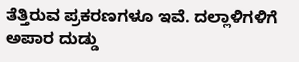ತೆತ್ತಿರುವ ಪ್ರಕರಣಗಳೂ ಇವೆ. ದಲ್ಲಾಳಿಗಳಿಗೆ ಅಪಾರ ದುಡ್ಡು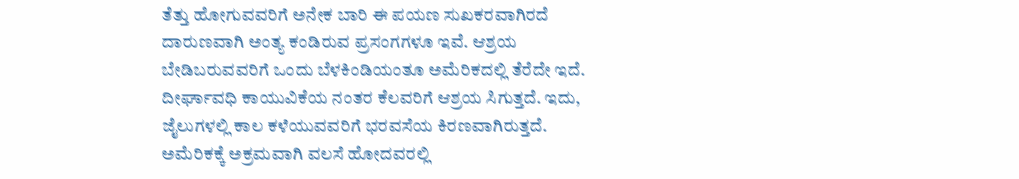ತೆತ್ತು ಹೋಗುವವರಿಗೆ ಅನೇಕ ಬಾರಿ ಈ ಪಯಣ ಸುಖಕರವಾಗಿರದೆ ದಾರುಣವಾಗಿ ಅಂತ್ಯ ಕಂಡಿರುವ ಪ್ರಸಂಗಗಳೂ ಇವೆ. ಆಶ್ರಯ ಬೇಡಿಬರುವವರಿಗೆ ಒಂದು ಬೆಳಕಿಂಡಿಯಂತೂ ಅಮೆರಿಕದಲ್ಲಿ ತೆರೆದೇ ಇದೆ. ದೀರ್ಘಾವಧಿ ಕಾಯುವಿಕೆಯ ನಂತರ ಕೆಲವರಿಗೆ ಆಶ್ರಯ ಸಿಗುತ್ತದೆ. ಇದು, ಜೈಲುಗಳಲ್ಲಿ ಕಾಲ ಕಳೆಯುವವರಿಗೆ ಭರವಸೆಯ ಕಿರಣವಾಗಿರುತ್ತದೆ. ಅಮೆರಿಕಕ್ಕೆ ಅಕ್ರಮವಾಗಿ ವಲಸೆ ಹೋದವರಲ್ಲಿ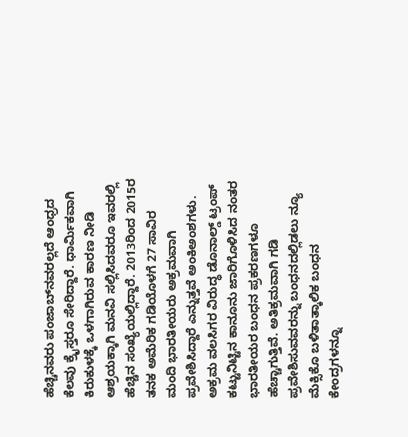ಹೆಚ್ಚಿನವರು ಪಂಜಾಬ್‌ನವರಲ್ಲದೆ ಆಂಧ್ರದ ಕೆಲವು ಕ್ರೈಸ್ತರೂ ಸೇರಿದ್ದಾರೆ. ಧಾರ್ಮಿಕವಾಗಿ ಕಿರುಕುಳಕ್ಕೆ ಒಳಗಾಗಿರುವ ಕಾರಣ ನೀಡಿ ಆಶ್ರಯಕ್ಕಾಗಿ ಮನವಿ ಸಲ್ಲಿಸಿದವರೂ ಇವರಲ್ಲಿ ಹೆಚ್ಚಿನ ಸಂಖ್ಯೆಯಲ್ಲಿದ್ದಾರೆ. 2013ರಿಂದ 2015ರ ತನಕ ಅಮೆರಿಕ ಗಡಿಯೊಳಗೆ 27 ಸಾವಿರ ಮಂದಿ ಭಾರತೀಯರು ಅಕ್ರಮವಾಗಿ ಪ್ರವೇಶಿಸಿದ್ದಾರೆ ಎನ್ನುತ್ತವೆ ಅಂಕಿಅಂಶಗಳು. ಅಕ್ರಮ ವಲಸಿಗರ ವಿರುದ್ಧ ಡೊನಾಲ್ಡ್ ಟ್ರಂಪ್ ಕಟ್ಟುನಿಟ್ಟಿನ ಕಾನೂನು ಜಾರಿಗೊಳಿಸಿದ ನಂತರ ಭಾರತೀಯರ ಬಂಧನ ಪ್ರಕರಣಗಳೂ ಹೆಚ್ಚಾಗುತ್ತಿವೆ. ಅತಿಕ್ರಮವಾಗಿ ಗಡಿ ಪ್ರವೇಶಿಸುವವರನ್ನು ಬಂಧನದಲ್ಲಿಡಲು ನ್ಯೂ ಮೆಕ್ಸಿಕೊ ಬಳಿತಾತ್ಕಾಲಿಕ ಬಂಧನ ಕೇಂದ್ರಗಳನ್ನೂ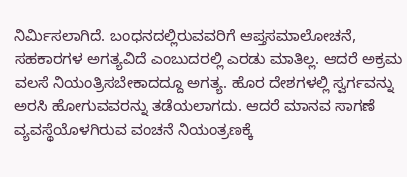ನಿರ್ಮಿಸಲಾಗಿದೆ. ಬಂಧನದಲ್ಲಿರುವವರಿಗೆ ಆಪ್ತಸಮಾಲೋಚನೆ, ಸಹಕಾರಗಳ ಅಗತ್ಯವಿದೆ ಎಂಬುದರಲ್ಲಿ ಎರಡು ಮಾತಿಲ್ಲ. ಆದರೆ ಅಕ್ರಮ ವಲಸೆ ನಿಯಂತ್ರಿಸಬೇಕಾದದ್ದೂ ಅಗತ್ಯ. ಹೊರ ದೇಶಗಳಲ್ಲಿ ಸ್ವರ್ಗವನ್ನು ಅರಸಿ ಹೋಗುವವರನ್ನು ತಡೆಯಲಾಗದು. ಆದರೆ ಮಾನವ ಸಾಗಣೆ ವ್ಯವಸ್ಥೆಯೊಳಗಿರುವ ವಂಚನೆ ನಿಯಂತ್ರಣಕ್ಕೆ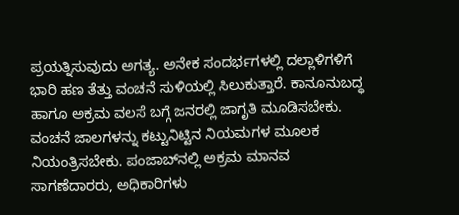ಪ್ರಯತ್ನಿಸುವುದು ಅಗತ್ಯ. ಅನೇಕ ಸಂದರ್ಭಗಳಲ್ಲಿ ದಲ್ಲಾಳಿಗಳಿಗೆ ಭಾರಿ ಹಣ ತೆತ್ತು ವಂಚನೆ ಸುಳಿಯಲ್ಲಿ ಸಿಲುಕುತ್ತಾರೆ. ಕಾನೂನುಬದ್ಧ ಹಾಗೂ ಅಕ್ರಮ ವಲಸೆ ಬಗ್ಗೆ ಜನರಲ್ಲಿ ಜಾಗೃತಿ ಮೂಡಿಸಬೇಕು. ವಂಚನೆ ಜಾಲಗಳನ್ನು ಕಟ್ಟುನಿಟ್ಟಿನ ನಿಯಮಗಳ ಮೂಲಕ ನಿಯಂತ್ರಿಸಬೇಕು. ಪಂಜಾಬ್‌ನಲ್ಲಿ ಅಕ್ರಮ ಮಾನವ ಸಾಗಣೆದಾರರು, ಅಧಿಕಾರಿಗಳು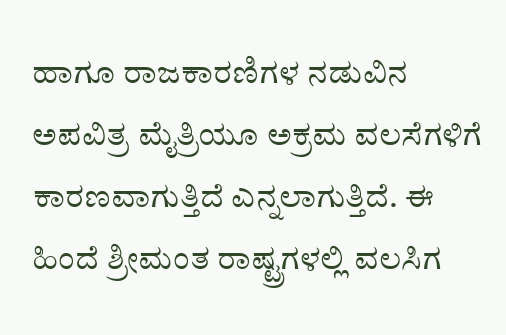ಹಾಗೂ ರಾಜಕಾರಣಿಗಳ ನಡುವಿನ ಅಪವಿತ್ರ ಮೈತ್ರಿಯೂ ಅಕ್ರಮ ವಲಸೆಗಳಿಗೆ ಕಾರಣವಾಗುತ್ತಿದೆ ಎನ್ನಲಾಗುತ್ತಿದೆ. ಈ ಹಿಂದೆ ಶ್ರೀಮಂತ ರಾಷ್ಟ್ರಗಳಲ್ಲಿ ವಲಸಿಗ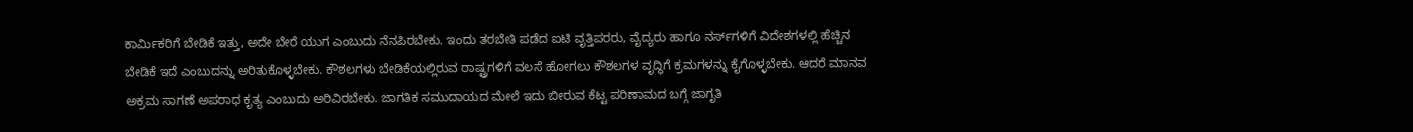ಕಾರ್ಮಿಕರಿಗೆ ಬೇಡಿಕೆ ಇತ್ತು, ಅದೇ ಬೇರೆ ಯುಗ ಎಂಬುದು ನೆನಪಿರಬೇಕು. ಇಂದು ತರಬೇತಿ ಪಡೆದ ಐಟಿ ವೃತ್ತಿಪರರು, ವೈದ್ಯರು ಹಾಗೂ ನರ್ಸ್‌ಗಳಿಗೆ ವಿದೇಶಗಳಲ್ಲಿ ಹೆಚ್ಚಿನ ಬೇಡಿಕೆ ಇದೆ ಎಂಬುದನ್ನು ಅರಿತುಕೊಳ್ಳಬೇಕು. ಕೌಶಲಗಳು ಬೇಡಿಕೆಯಲ್ಲಿರುವ ರಾಷ್ಟ್ರಗಳಿಗೆ ವಲಸೆ ಹೋಗಲು ಕೌಶಲಗಳ ವೃದ್ಧಿಗೆ ಕ್ರಮಗಳನ್ನು ಕೈಗೊಳ್ಳಬೇಕು. ಆದರೆ ಮಾನವ ಅಕ್ರಮ ಸಾಗಣೆ ಅಪರಾಧ ಕೃತ್ಯ ಎಂಬುದು ಅರಿವಿರಬೇಕು. ಜಾಗತಿಕ ಸಮುದಾಯದ ಮೇಲೆ ಇದು ಬೀರುವ ಕೆಟ್ಟ ಪರಿಣಾಮದ ಬಗ್ಗೆ ಜಾಗೃತಿ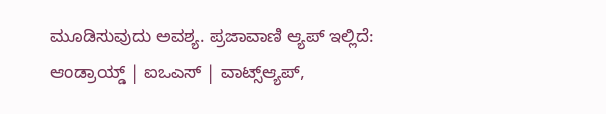ಮೂಡಿಸುವುದು ಅವಶ್ಯ. ಪ್ರಜಾವಾಣಿ ಆ್ಯಪ್ ಇಲ್ಲಿದೆ: ಆಂಡ್ರಾಯ್ಡ್ | ಐಒಎಸ್ | ವಾಟ್ಸ್ಆ್ಯಪ್,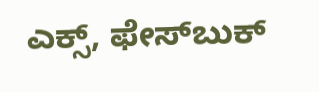ಎಕ್ಸ್, ಫೇಸ್‌ಬುಕ್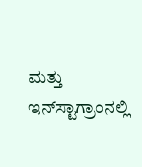ಮತ್ತು ಇನ್‌ಸ್ಟಾಗ್ರಾಂನಲ್ಲಿ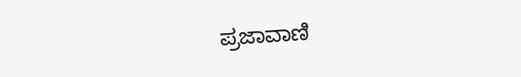ಪ್ರಜಾವಾಣಿ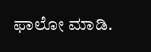ಫಾಲೋ ಮಾಡಿ.